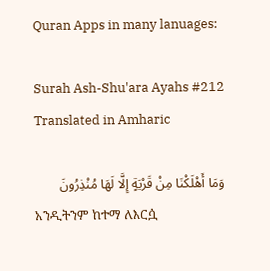Quran Apps in many lanuages:

Surah Ash-Shu'ara Ayahs #212 Translated in Amharic

وَمَا أَهْلَكْنَا مِنْ قَرْيَةٍ إِلَّا لَهَا مُنْذِرُونَ
አንዲትንም ከተማ ለእርሷ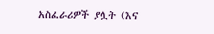አስፈራሪዎች ያሏት (እና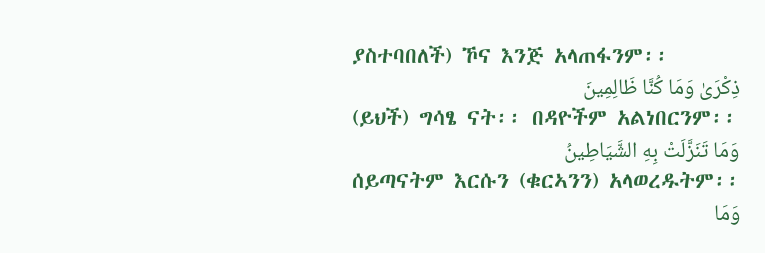ያስተባበለች) ኾና እንጅ አላጠፋንም፡፡
ذِكْرَىٰ وَمَا كُنَّا ظَالِمِينَ
(ይህች) ግሳፄ ናት፡፡ በዳዮችም አልነበርንም፡፡
وَمَا تَنَزَّلَتْ بِهِ الشَّيَاطِينُ
ሰይጣናትም እርሱን (ቁርኣንን) አላወረዱትም፡፡
وَمَا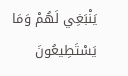يَنْبَغِي لَهُمْ وَمَا يَسْتَطِيعُونَ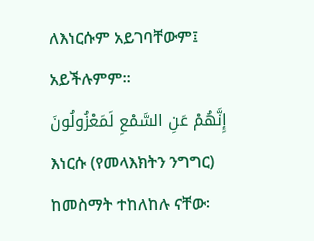ለእነርሱም አይገባቸውም፤ አይችሉምም፡፡
إِنَّهُمْ عَنِ السَّمْعِ لَمَعْزُولُونَ
እነርሱ (የመላእክትን ንግግር) ከመስማት ተከለከሉ ናቸው፡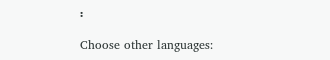፡

Choose other languages: